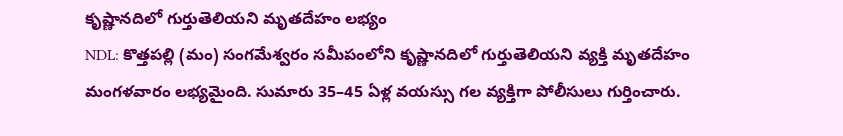కృష్ణానదిలో గుర్తుతెలియని మృతదేహం లభ్యం
NDL: కొత్తపల్లి (మం) సంగమేశ్వరం సమీపంలోని కృష్ణానదిలో గుర్తుతెలియని వ్యక్తి మృతదేహం మంగళవారం లభ్యమైంది. సుమారు 35–45 ఏళ్ల వయస్సు గల వ్యక్తిగా పోలీసులు గుర్తించారు.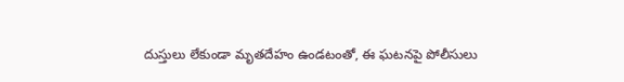దుస్తులు లేకుండా మృతదేహం ఉండటంతో, ఈ ఘటనపై పోలీసులు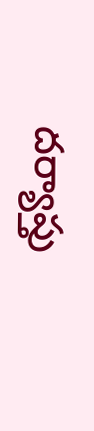దర్యాప్తు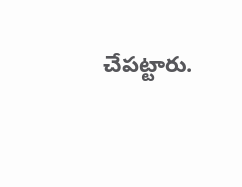చేపట్టారు.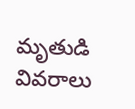మృతుడి వివరాలు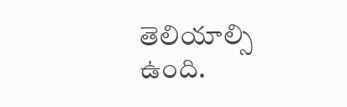తెలియాల్సి ఉంది.